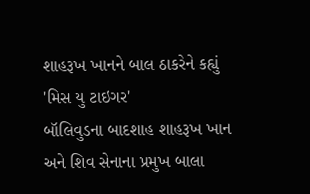શાહરૂખ ખાનને બાલ ઠાકરેને કહ્યું 'મિસ યુ ટાઇગર'
બૉલિવુડના બાદશાહ શાહરૂખ ખાન અને શિવ સેનાના પ્રમુખ બાલા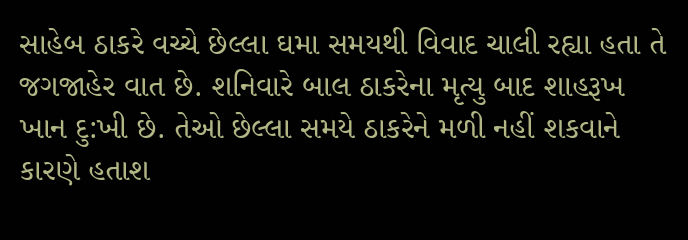સાહેબ ઠાકરે વચ્ચે છેલ્લા ઘમા સમયથી વિવાદ ચાલી રહ્યા હતા તે જગજાહેર વાત છે. શનિવારે બાલ ઠાકરેના મૃત્યુ બાદ શાહરૂખ ખાન દુ:ખી છે. તેઓ છેલ્લા સમયે ઠાકરેને મળી નહીં શકવાને કારણે હતાશ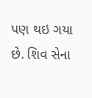પણ થઇ ગયા છે. શિવ સેના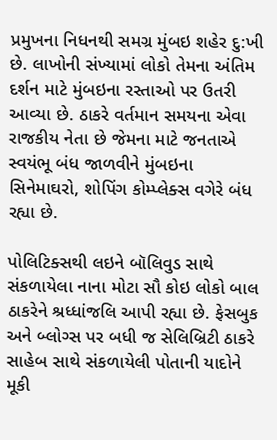પ્રમુખના નિધનથી સમગ્ર મુંબઇ શહેર દુ:ખી છે. લાખોની સંખ્યામાં લોકો તેમના અંતિમ દર્શન માટે મુંબઇના રસ્તાઓ પર ઉતરી આવ્યા છે. ઠાકરે વર્તમાન સમયના એવા રાજકીય નેતા છે જેમના માટે જનતાએ સ્વયંભૂ બંધ જાળવીને મુંબઇના સિનેમાઘરો, શોપિંગ કોમ્પ્લેક્સ વગેરે બંધ રહ્યા છે.

પોલિટિક્સથી લઇને બૉલિવુડ સાથે સંકળાયેલા નાના મોટા સૌ કોઇ લોકો બાલ ઠાકરેને શ્રધ્ધાંજલિ આપી રહ્યા છે. ફેસબુક અને બ્લોગ્સ પર બધી જ સેલિબ્રિટી ઠાકરે સાહેબ સાથે સંકળાયેલી પોતાની યાદોને મૂકી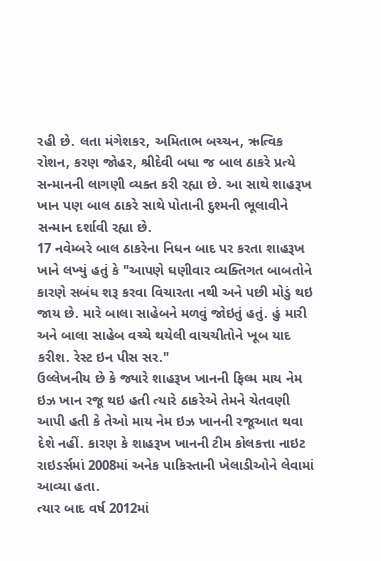રહી છે. લતા મંગેશકર, અમિતાભ બચ્ચન, ઋત્વિક રોશન, કરણ જોહર, શ્રીદેવી બધા જ બાલ ઠાકરે પ્રત્યે સન્માનની લાગણી વ્યક્ત કરી રહ્યા છે. આ સાથે શાહરૂખ ખાન પણ બાલ ઠાકરે સાથે પોતાની દુશ્મની ભૂલાવીને સન્માન દર્શાવી રહ્યા છે.
17 નવેમ્બરે બાલ ઠાકરેના નિધન બાદ પર કરતા શાહરૂખ ખાને લખ્યું હતું કે "આપણે ઘણીવાર વ્યક્તિગત બાબતોને કારણે સબંધ શરૂ કરવા વિચારતા નથી અને પછી મોડું થઇ જાય છે. મારે બાલા સાહેબને મળવું જોઇતું હતું. હું મારી અને બાલા સાહેબ વચ્ચે થયેલી વાચચીતોને ખૂબ યાદ કરીશ. રેસ્ટ ઇન પીસ સર."
ઉલ્લેખનીય છે કે જ્યારે શાહરૂખ ખાનની ફિલ્મ માય નેમ ઇઝ ખાન રજૂ થઇ હતી ત્યારે ઠાકરેએ તેમને ચેતવણી આપી હતી કે તેઓ માય નેમ ઇઝ ખાનની રજૂઆત થવા દેશે નહીં. કારણ કે શાહરૂખ ખાનની ટીમ કોલકત્તા નાઇટ રાઇડર્સમાં 2008માં અનેક પાકિસ્તાની ખેલાડીઓને લેવામાં આવ્યા હતા.
ત્યાર બાદ વર્ષ 2012માં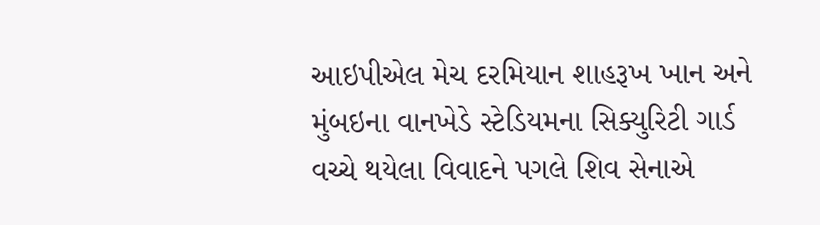આઇપીએલ મેચ દરમિયાન શાહરૂખ ખાન અને મુંબઇના વાનખેડે સ્ટેડિયમના સિક્યુરિટી ગાર્ડ વચ્ચે થયેલા વિવાદને પગલે શિવ સેનાએ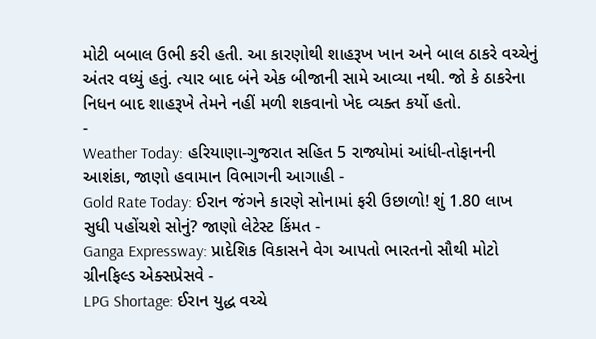મોટી બબાલ ઉભી કરી હતી. આ કારણોથી શાહરૂખ ખાન અને બાલ ઠાકરે વચ્ચેનું અંતર વધ્યું હતું. ત્યાર બાદ બંને એક બીજાની સામે આવ્યા નથી. જો કે ઠાકરેના નિધન બાદ શાહરૂખે તેમને નહીં મળી શકવાનો ખેદ વ્યક્ત કર્યો હતો.
-
Weather Today: હરિયાણા-ગુજરાત સહિત 5 રાજ્યોમાં આંધી-તોફાનની આશંકા, જાણો હવામાન વિભાગની આગાહી -
Gold Rate Today: ઈરાન જંગને કારણે સોનામાં ફરી ઉછાળો! શું 1.80 લાખ સુધી પહોંચશે સોનું? જાણો લેટેસ્ટ કિંમત -
Ganga Expressway: પ્રાદેશિક વિકાસને વેગ આપતો ભારતનો સૌથી મોટો ગ્રીનફિલ્ડ એક્સપ્રેસવે -
LPG Shortage: ઈરાન યુદ્ધ વચ્ચે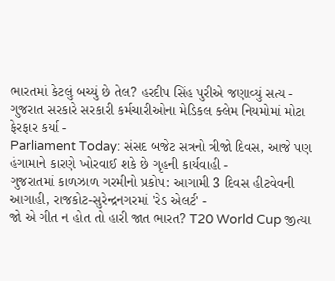ભારતમાં કેટલું બચ્યું છે તેલ? હરદીપ સિંહ પુરીએ જણાવ્યું સત્ય -
ગુજરાત સરકારે સરકારી કર્મચારીઓના મેડિકલ ક્લેમ નિયમોમાં મોટા ફેરફાર કર્યા -
Parliament Today: સંસદ બજેટ સત્રનો ત્રીજો દિવસ, આજે પણ હંગામાને કારણે ખોરવાઈ શકે છે ગૃહની કાર્યવાહી -
ગુજરાતમાં કાળઝાળ ગરમીનો પ્રકોપ: આગામી 3 દિવસ હીટવેવની આગાહી, રાજકોટ-સુરેન્દ્રનગરમાં 'રેડ એલર્ટ' -
જો એ ગીત ન હોત તો હારી જાત ભારત? T20 World Cup જીત્યા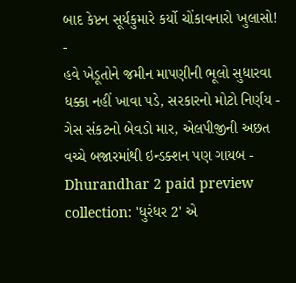બાદ કેપ્ટન સૂર્યકુમારે કર્યો ચોંકાવનારો ખુલાસો! -
હવે ખેડૂતોને જમીન માપણીની ભૂલો સુધારવા ધક્કા નહીં ખાવા પડે, સરકારનો મોટો નિર્ણય -
ગેસ સંકટનો બેવડો માર, એલપીજીની અછત વચ્ચે બજારમાંથી ઇન્ડક્શન પણ ગાયબ -
Dhurandhar 2 paid preview collection: 'ધુરંધર 2' એ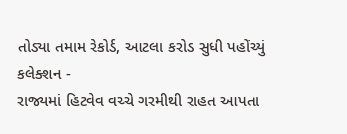તોડ્યા તમામ રેકોર્ડ, આટલા કરોડ સુધી પહોંચ્યું કલેક્શન -
રાજ્યમાં હિટવેવ વચ્ચે ગરમીથી રાહત આપતા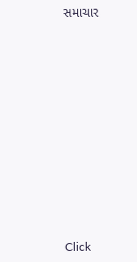સમાચાર












Click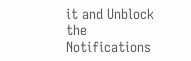it and Unblock the Notifications